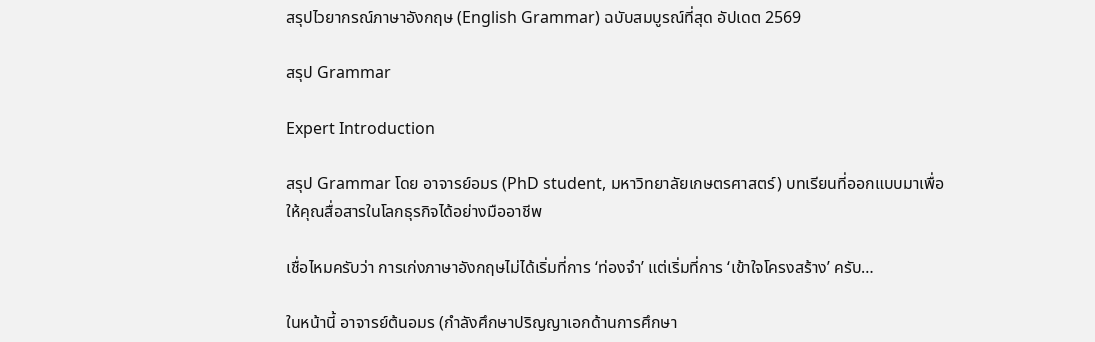สรุปไวยากรณ์ภาษาอังกฤษ (English Grammar) ฉบับสมบูรณ์ที่สุด อัปเดต 2569

สรุป Grammar

Expert Introduction

สรุป Grammar โดย อาจารย์อมร (PhD student, มหาวิทยาลัยเกษตรศาสตร์) บทเรียนที่ออกแบบมาเพื่อให้คุณสื่อสารในโลกธุรกิจได้อย่างมืออาชีพ

เชื่อไหมครับว่า การเก่งภาษาอังกฤษไม่ได้เริ่มที่การ ‘ท่องจำ’ แต่เริ่มที่การ ‘เข้าใจโครงสร้าง’ ครับ…

ในหน้านี้ อาจารย์ต้นอมร (กำลังศึกษาปริญญาเอกด้านการศึกษา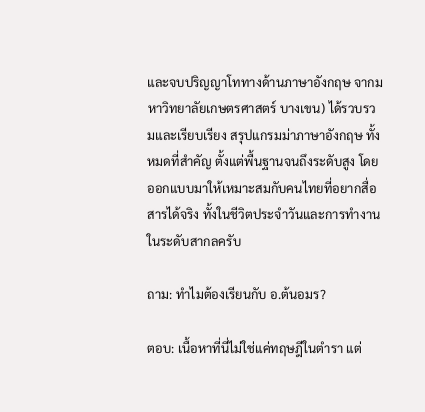และจบปริญญาโททางด้านภาษาอังกฤษ จากมหาวิทยาลัยเกษตรศาสตร์ บางเขน) ได้รวบรวมและเรียบเรียง สรุปแกรมม่าภาษาอังกฤษ ทั้งหมดที่สำคัญ ตั้งแต่พื้นฐานจนถึงระดับสูง โดยออกแบบมาให้เหมาะสมกับคนไทยที่อยากสื่อสารได้จริง ทั้งในชีวิตประจำวันและการทำงานในระดับสากลครับ

ถาม: ทำไมต้องเรียนกับ อ.ต้นอมร?

ตอบ: เนื้อหาที่นี่ไม่ใช่แค่ทฤษฎีในตำรา แต่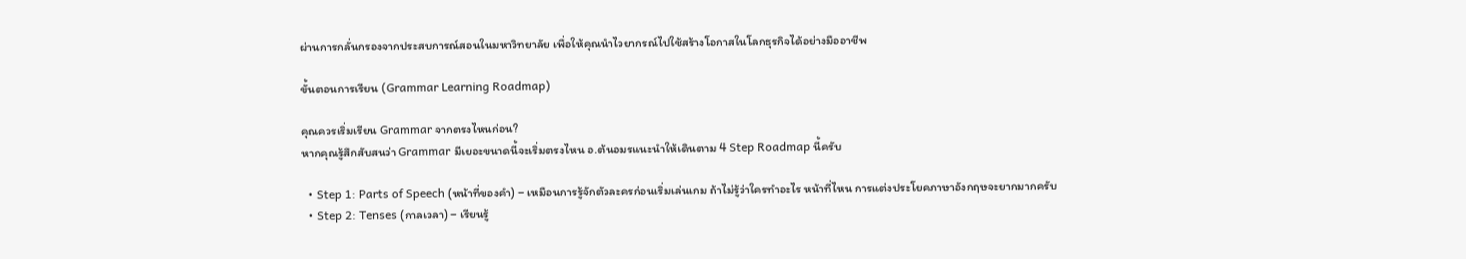ผ่านการกลั่นกรองจากประสบการณ์สอนในมหาวิทยาลัย เพื่อให้คุณนำไวยากรณ์ไปใช้สร้างโอกาสในโลกธุรกิจได้อย่างมืออาชีพ

ขั้นตอนการเรียน (Grammar Learning Roadmap)

คุณควรเริ่มเรียน Grammar จากตรงไหนก่อน?
หากคุณรู้สึกสับสนว่า Grammar มีเยอะขนาดนี้จะเริ่มตรงไหน อ.ต้นอมรแนะนำให้เดินตาม 4 Step Roadmap นี้ครับ

  • Step 1: Parts of Speech (หน้าที่ของคำ) – เหมือนการรู้จักตัวละครก่อนเริ่มเล่นเกม ถ้าไม่รู้ว่าใครทำอะไร หน้าที่ไหน การแต่งประโยคภาษาอังกฤษจะยากมากครับ
  • Step 2: Tenses (กาลเวลา) – เรียนรู้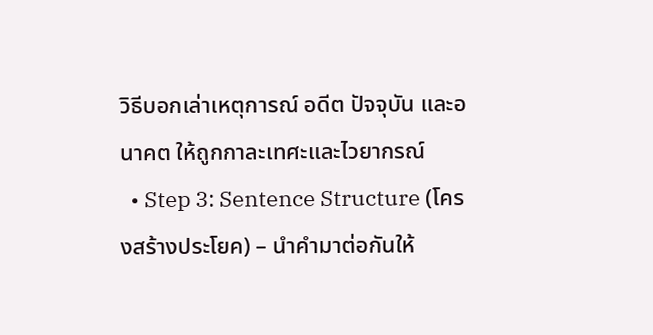วิธีบอกเล่าเหตุการณ์ อดีต ปัจจุบัน และอนาคต ให้ถูกกาละเทศะและไวยากรณ์
  • Step 3: Sentence Structure (โครงสร้างประโยค) – นำคำมาต่อกันให้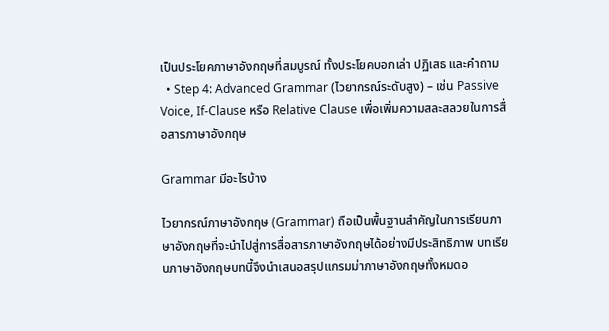เป็นประโยคภาษาอังกฤษที่สมบูรณ์ ทั้งประโยคบอกเล่า ปฏิเสธ และคำถาม
  • Step 4: Advanced Grammar (ไวยากรณ์ระดับสูง) – เช่น Passive Voice, If-Clause หรือ Relative Clause เพื่อเพิ่มความสละสลวยในการสื่อสารภาษาอังกฤษ

Grammar มีอะไรบ้าง

ไวยากรณ์ภาษาอังกฤษ (Grammar) ถือเป็นพื้นฐานสำคัญในการเรียนภาษาอังกฤษที่จะนำไปสู่การสื่อสารภาษาอังกฤษได้อย่างมีประสิทธิภาพ บทเรียนภาษาอังกฤษบทนี้จึงนำเสนอสรุปแกรมม่าภาษาอังกฤษทั้งหมดอ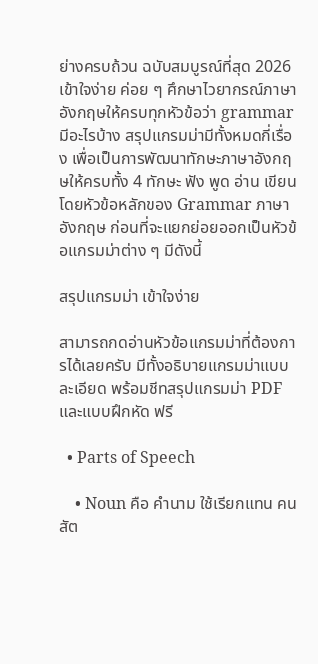ย่างครบถ้วน ฉบับสมบูรณ์ที่สุด 2026 เข้าใจง่าย ค่อย ๆ ศึกษาไวยากรณ์ภาษาอังกฤษให้ครบทุกหัวข้อว่า grammar มีอะไรบ้าง สรุปแกรมม่ามีทั้งหมดกี่เรื่อง เพื่อเป็นการพัฒนาทักษะภาษาอังกฤษให้ครบทั้ง 4 ทักษะ ฟัง พูด อ่าน เขียน โดยหัวข้อหลักของ Grammar ภาษาอังกฤษ ก่อนที่จะแยกย่อยออกเป็นหัวข้อแกรมม่าต่าง ๆ มีดังนี้

สรุปแกรมม่า เข้าใจง่าย

สามารถกดอ่านหัวข้อแกรมม่าที่ต้องการได้เลยครับ มีทั้งอธิบายแกรมม่าแบบละเอียด พร้อมชีทสรุปแกรมม่า PDF และแบบฝึกหัด ฟรี

  • Parts of Speech

    • Noun คือ คำนาม ใช้เรียกแทน คน สัต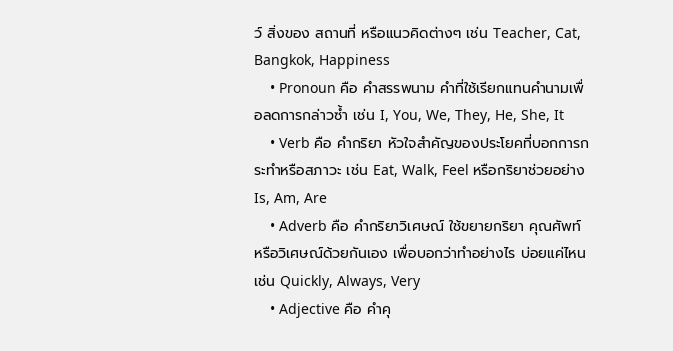ว์ สิ่งของ สถานที่ หรือแนวคิดต่างๆ เช่น Teacher, Cat, Bangkok, Happiness
    • Pronoun คือ คำสรรพนาม คำที่ใช้เรียกแทนคำนามเพื่อลดการกล่าวซ้ำ เช่น I, You, We, They, He, She, It
    • Verb คือ คำกริยา หัวใจสำคัญของประโยคที่บอกการกระทำหรือสภาวะ เช่น Eat, Walk, Feel หรือกริยาช่วยอย่าง Is, Am, Are
    • Adverb คือ คำกริยาวิเศษณ์ ใช้ขยายกริยา คุณศัพท์ หรือวิเศษณ์ด้วยกันเอง เพื่อบอกว่าทำอย่างไร บ่อยแค่ไหน เช่น Quickly, Always, Very
    • Adjective คือ คำคุ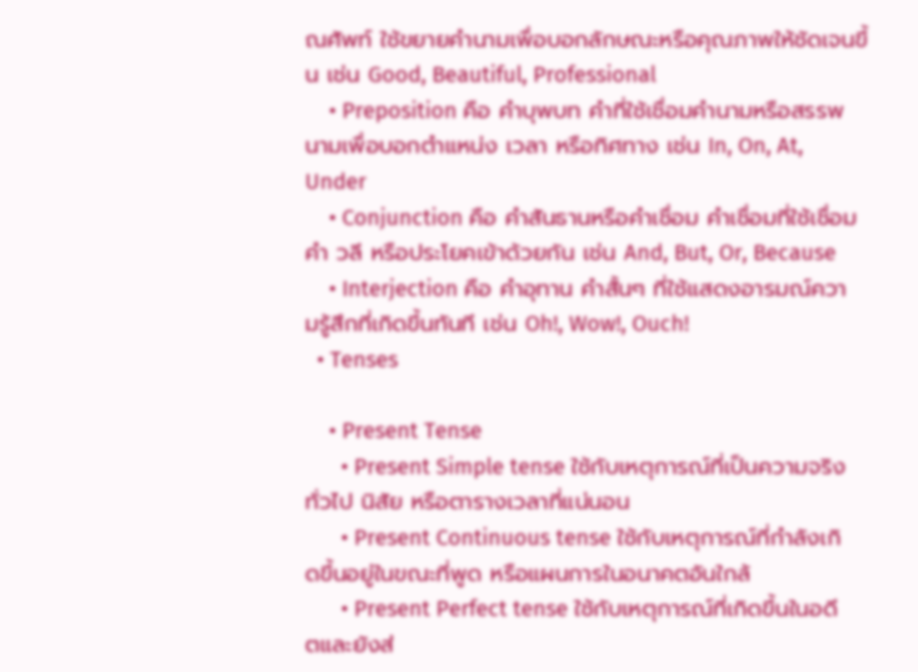ณศัพท์ ใช้ขยายคำนามเพื่อบอกลักษณะหรือคุณภาพให้ชัดเจนขึ้น เช่น Good, Beautiful, Professional
    • Preposition คือ คำบุพบท คำที่ใช้เชื่อมคำนามหรือสรรพนามเพื่อบอกตำแหน่ง เวลา หรือทิศทาง เช่น In, On, At, Under
    • Conjunction คือ คำสันธานหรือคำเชื่อม คำเชื่อมที่ใช้เชื่อมคำ วลี หรือประโยคเข้าด้วยกัน เช่น And, But, Or, Because
    • Interjection คือ คำอุทาน คำสั้นๆ ที่ใช้แสดงอารมณ์ความรู้สึกที่เกิดขึ้นทันที เช่น Oh!, Wow!, Ouch!
  • Tenses

    • Present Tense
      • Present Simple tense ใช้กับเหตุการณ์ที่เป็นความจริงทั่วไป นิสัย หรือตารางเวลาที่แน่นอน
      • Present Continuous tense ใช้กับเหตุการณ์ที่กำลังเกิดขึ้นอยู่ในขณะที่พูด หรือแผนการในอนาคตอันใกล้
      • Present Perfect tense ใช้กับเหตุการณ์ที่เกิดขึ้นในอดีตและยังส่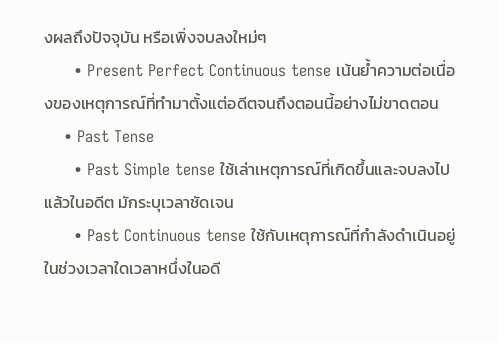งผลถึงปัจจุบัน หรือเพิ่งจบลงใหม่ๆ
      • Present Perfect Continuous tense เน้นย้ำความต่อเนื่องของเหตุการณ์ที่ทำมาตั้งแต่อดีตจนถึงตอนนี้อย่างไม่ขาดตอน
    • Past Tense
      • Past Simple tense ใช้เล่าเหตุการณ์ที่เกิดขึ้นและจบลงไปแล้วในอดีต มักระบุเวลาชัดเจน
      • Past Continuous tense ใช้กับเหตุการณ์ที่กำลังดำเนินอยู่ในช่วงเวลาใดเวลาหนึ่งในอดี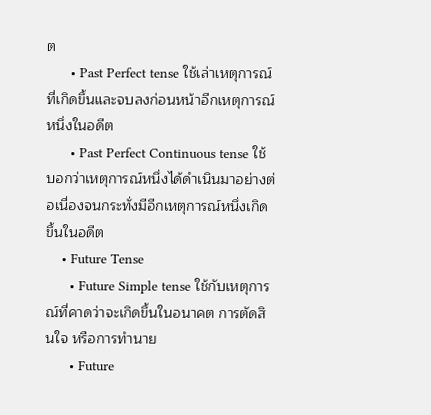ต
      • Past Perfect tense ใช้เล่าเหตุการณ์ที่เกิดขึ้นและจบลงก่อนหน้าอีกเหตุการณ์หนึ่งในอดีต
      • Past Perfect Continuous tense ใช้บอกว่าเหตุการณ์หนึ่งได้ดำเนินมาอย่างต่อเนื่องจนกระทั่งมีอีกเหตุการณ์หนึ่งเกิดขึ้นในอดีต
    • Future Tense
      • Future Simple tense ใช้กับเหตุการณ์ที่คาดว่าจะเกิดขึ้นในอนาคต การตัดสินใจ หรือการทำนาย
      • Future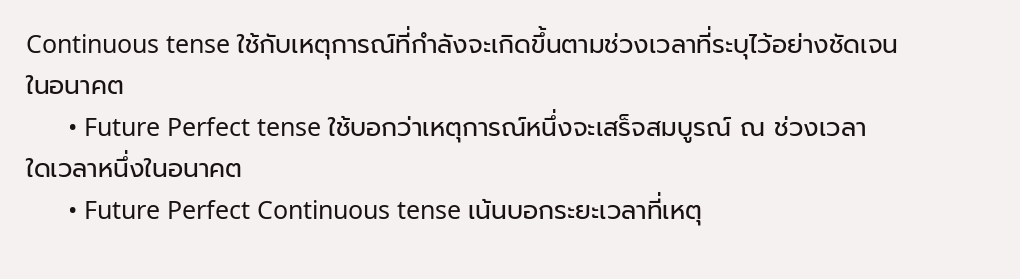Continuous tense ใช้กับเหตุการณ์ที่กำลังจะเกิดขึ้นตามช่วงเวลาที่ระบุไว้อย่างชัดเจนในอนาคต
      • Future Perfect tense ใช้บอกว่าเหตุการณ์หนึ่งจะเสร็จสมบูรณ์ ณ ช่วงเวลาใดเวลาหนึ่งในอนาคต
      • Future Perfect Continuous tense เน้นบอกระยะเวลาที่เหตุ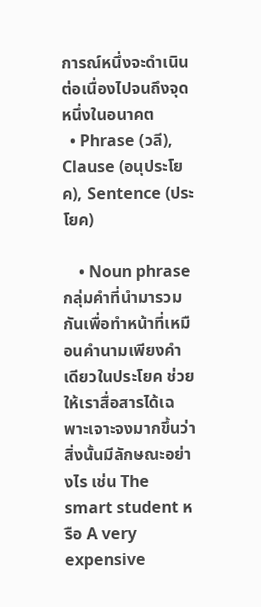การณ์หนึ่งจะดำเนินต่อเนื่องไปจนถึงจุดหนึ่งในอนาคต
  • Phrase (วลี), Clause (อนุประโยค), Sentence (ประโยค)

    • Noun phrase กลุ่มคำที่นำมารวมกันเพื่อทำหน้าที่เหมือนคำนามเพียงคำเดียวในประโยค ช่วยให้เราสื่อสารได้เฉพาะเจาะจงมากขึ้นว่าสิ่งนั้นมีลักษณะอย่างไร เช่น The smart student หรือ A very expensive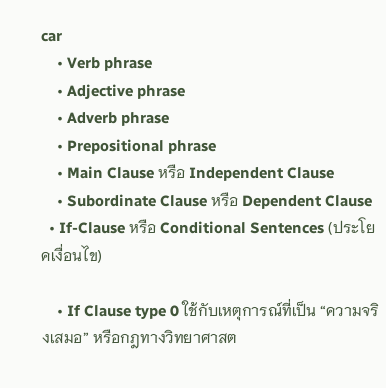car
    • Verb phrase
    • Adjective phrase
    • Adverb phrase
    • Prepositional phrase
    • Main Clause หรือ Independent Clause
    • Subordinate Clause หรือ Dependent Clause
  • If-Clause หรือ Conditional Sentences (ประโยคเงื่อนไข)

    • If Clause type 0 ใช้กับเหตุการณ์ที่เป็น “ความจริงเสมอ” หรือกฎทางวิทยาศาสต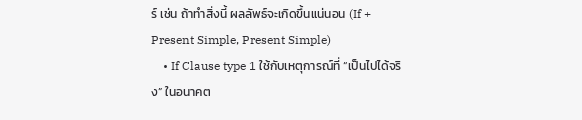ร์ เช่น ถ้าทำสิ่งนี้ ผลลัพธ์จะเกิดขึ้นแน่นอน (If + Present Simple, Present Simple)
    • If Clause type 1 ใช้กับเหตุการณ์ที่ “เป็นไปได้จริง” ในอนาคต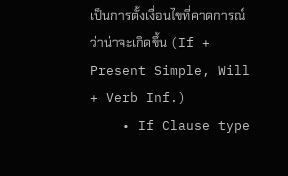เป็นการตั้งเงื่อนไขที่คาดการณ์ว่าน่าจะเกิดขึ้น (If + Present Simple, Will + Verb Inf.)
    • If Clause type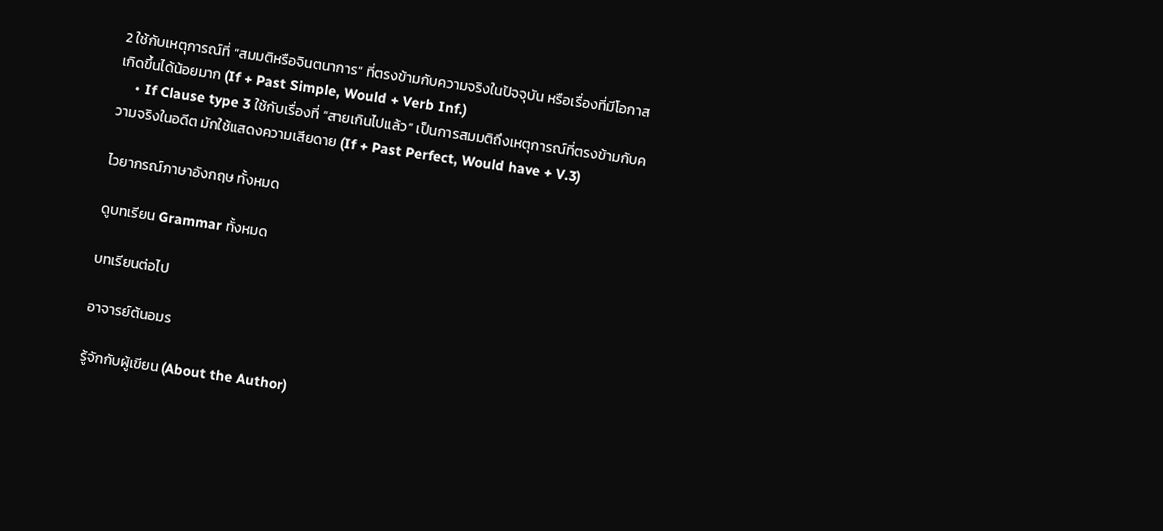2 ใช้กับเหตุการณ์ที่ “สมมติหรือจินตนาการ” ที่ตรงข้ามกับความจริงในปัจจุบัน หรือเรื่องที่มีโอกาสเกิดขึ้นได้น้อยมาก (If + Past Simple, Would + Verb Inf.)
    • If Clause type 3 ใช้กับเรื่องที่ “สายเกินไปแล้ว” เป็นการสมมติถึงเหตุการณ์ที่ตรงข้ามกับความจริงในอดีต มักใช้แสดงความเสียดาย (If + Past Perfect, Would have + V.3)

ไวยากรณ์ภาษาอังกฤษ ทั้งหมด

ดูบทเรียน Grammar ทั้งหมด

บทเรียนต่อไป

อาจารย์ต้นอมร

รู้จักกับผู้เขียน (About the Author)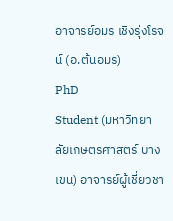อาจารย์อมร เชิงรุ่งโรจน์ (อ.ต้นอมร)
PhD
Student (มหาวิทยาลัยเกษตรศาสตร์ บางเขน) อาจารย์ผู้เชี่ยวชา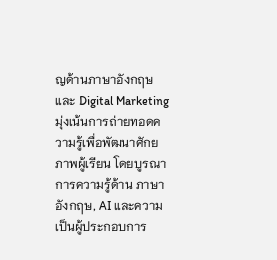ญด้านภาษาอังกฤษและ Digital Marketing มุ่งเน้นการถ่ายทอดความรู้เพื่อพัฒนาศักยภาพผู้เรียน โดยบูรณาการความรู้ด้าน ภาษาอังกฤษ, AI และความเป็นผู้ประกอบการ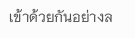เข้าด้วยกันอย่างล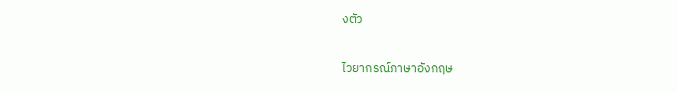งตัว

ไวยากรณ์ภาษาอังกฤษ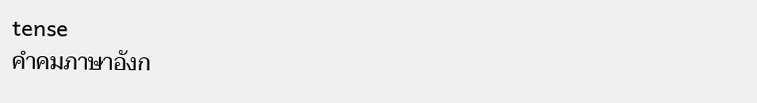tense
คำคมภาษาอังก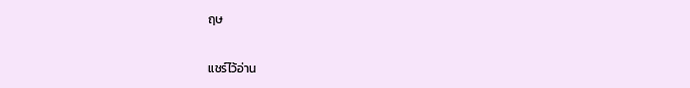ฤษ

แชร์ไว้อ่าน